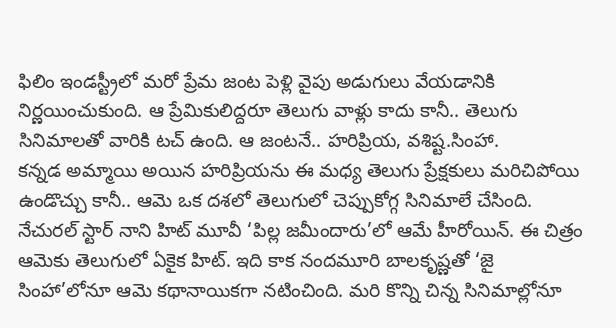ఫిలిం ఇండస్ట్రీలో మరో ప్రేమ జంట పెళ్లి వైపు అడుగులు వేయడానికి నిర్ణయించుకుంది. ఆ ప్రేమికులిద్దరూ తెలుగు వాళ్లు కాదు కానీ.. తెలుగు సినిమాలతో వారికి టచ్ ఉంది. ఆ జంటనే.. హరిప్రియ, వశిష్ట.సింహా.
కన్నడ అమ్మాయి అయిన హరిప్రియను ఈ మధ్య తెలుగు ప్రేక్షకులు మరిచిపోయి ఉండొచ్చు కానీ.. ఆమె ఒక దశలో తెలుగులో చెప్పుకోగ్గ సినిమాలే చేసింది. నేచురల్ స్టార్ నాని హిట్ మూవీ ‘పిల్ల జమీందారు’లో ఆమే హీరోయిన్. ఈ చిత్రం ఆమెకు తెలుగులో ఏకైక హిట్. ఇది కాక నందమూరి బాలకృష్ణతో ‘జై సింహా’లోనూ ఆమె కథానాయికగా నటించింది. మరి కొన్ని చిన్న సినిమాల్లోనూ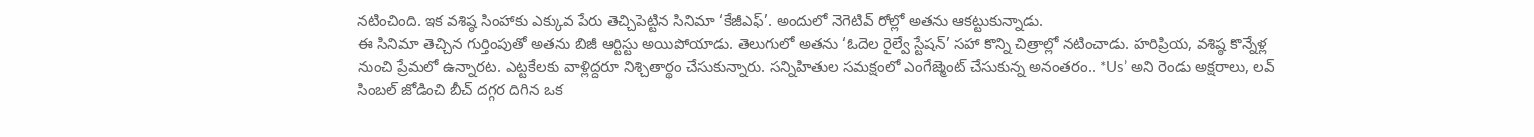నటించింది. ఇక వశిష్ఠ సింహాకు ఎక్కువ పేరు తెచ్చిపెట్టిన సినిమా ‘కేజీఎఫ్’. అందులో నెగెటివ్ రోల్లో అతను ఆకట్టుకున్నాడు.
ఈ సినిమా తెచ్చిన గుర్తింపుతో అతను బిజీ ఆర్టిస్టు అయిపోయాడు. తెలుగులో అతను ‘ఓదెల రైల్వే స్టేషన్’ సహా కొన్ని చిత్రాల్లో నటించాడు. హరిప్రియ, వశిష్ఠ కొన్నేళ్ల నుంచి ప్రేమలో ఉన్నారట. ఎట్టకేలకు వాళ్లిద్దరూ నిశ్చితార్థం చేసుకున్నారు. సన్నిహితుల సమక్షంలో ఎంగేజ్మెంట్ చేసుకున్న అనంతరం.. *Us’ అని రెండు అక్షరాలు, లవ్ సింబల్ జోడించి బీచ్ దగ్గర దిగిన ఒక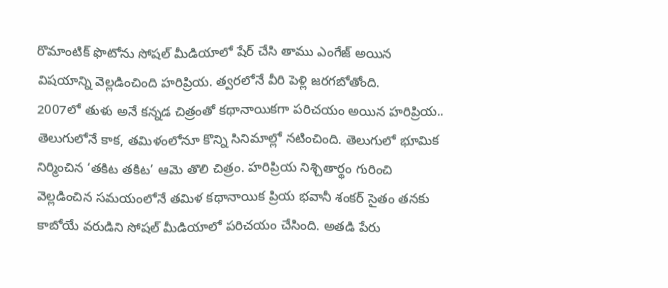రొమాంటిక్ ఫొటోను సోషల్ మీడియాలో షేర్ చేసి తాము ఎంగేజ్ అయిన విషయాన్ని వెల్లడించింది హరిప్రియ. త్వరలోనే వీరి పెళ్లి జరగబోతోంది.
2007లో తుళు అనే కన్నడ చిత్రంతో కథానాయికగా పరిచయం అయిన హరిప్రియ.. తెలుగులోనే కాక, తమిళంలోనూ కొన్ని సినిమాల్లో నటించింది. తెలుగులో భూమిక నిర్మించిన ‘తకిట తకిట’ ఆమె తొలి చిత్రం. హరిప్రియ నిశ్చితార్థం గురించి వెల్లడించిన సమయంలోనే తమిళ కథానాయిక ప్రియ భవానీ శంకర్ సైతం తనకు కాబోయే వరుడిని సోషల్ మీడియాలో పరిచయం చేసింది. అతడి పేరు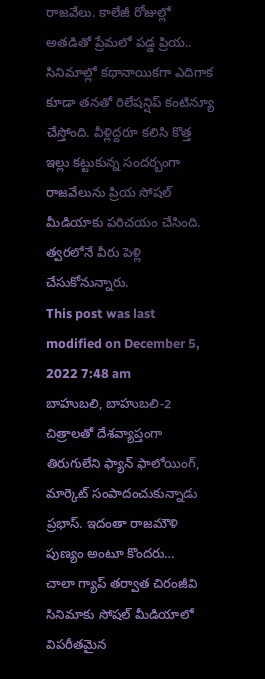రాజవేలు. కాలేజీ రోజుల్లో అతడితో ప్రేమలో పడ్డ ప్రియ.. సినిమాల్లో కథానాయికగా ఎదిగాక కూడా తనతో రిలేషన్షిప్ కంటిన్యూ చేస్తోంది. వీళ్లిద్దరూ కలిసి కొత్త ఇల్లు కట్టుకున్న సందర్బంగా రాజవేలును ప్రియ సోషల్ మీడియాకు పరిచయం చేసింది. త్వరలోనే వీరు పెళ్లి చేసుకోనున్నారు.
This post was last modified on December 5, 2022 7:48 am
బాహుబలి, బాహుబలి-2 చిత్రాలతో దేశవ్యాప్తంగా తిరుగులేని ఫ్యాన్ ఫాలోయింగ్, మార్కెట్ సంపాదంచుకున్నాడు ప్రభాస్. ఇదంతా రాజమౌళి పుణ్యం అంటూ కొందరు…
చాలా గ్యాప్ తర్వాత చిరంజీవి సినిమాకు సోషల్ మీడియాలో విపరీతమైన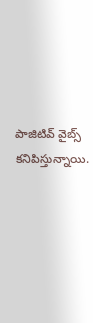పాజిటివ్ వైబ్స్ కనిపిస్తున్నాయి.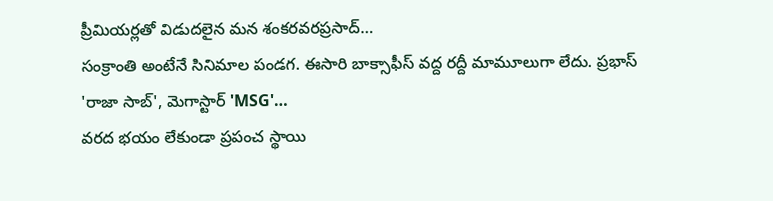ప్రీమియర్లతో విడుదలైన మన శంకరవరప్రసాద్…
సంక్రాంతి అంటేనే సినిమాల పండగ. ఈసారి బాక్సాఫీస్ వద్ద రద్దీ మామూలుగా లేదు. ప్రభాస్ 'రాజా సాబ్', మెగాస్టార్ 'MSG'…
వరద భయం లేకుండా ప్రపంచ స్థాయి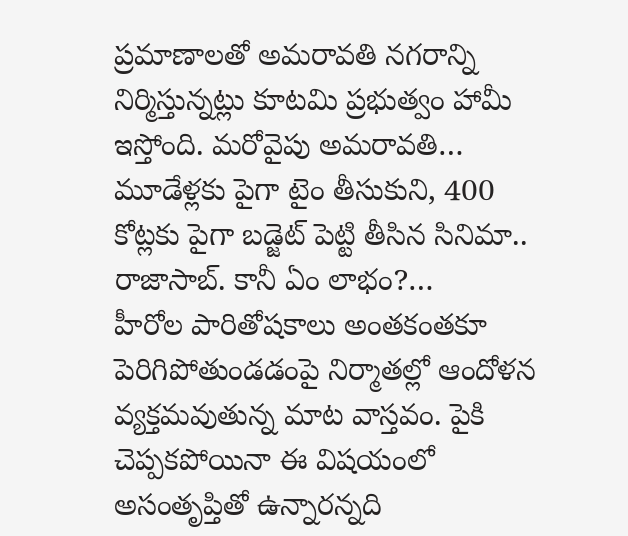ప్రమాణాలతో అమరావతి నగరాన్ని నిర్మిస్తున్నట్లు కూటమి ప్రభుత్వం హామీ ఇస్తోంది. మరోవైపు అమరావతి…
మూడేళ్లకు పైగా టైం తీసుకుని, 400 కోట్లకు పైగా బడ్జెట్ పెట్టి తీసిన సినిమా.. రాజాసాబ్. కానీ ఏం లాభం?…
హీరోల పారితోషకాలు అంతకంతకూ పెరిగిపోతుండడంపై నిర్మాతల్లో ఆందోళన వ్యక్తమవుతున్న మాట వాస్తవం. పైకి చెప్పకపోయినా ఈ విషయంలో అసంతృప్తితో ఉన్నారన్నది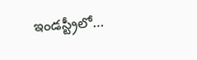ఇండస్ట్రీలో…